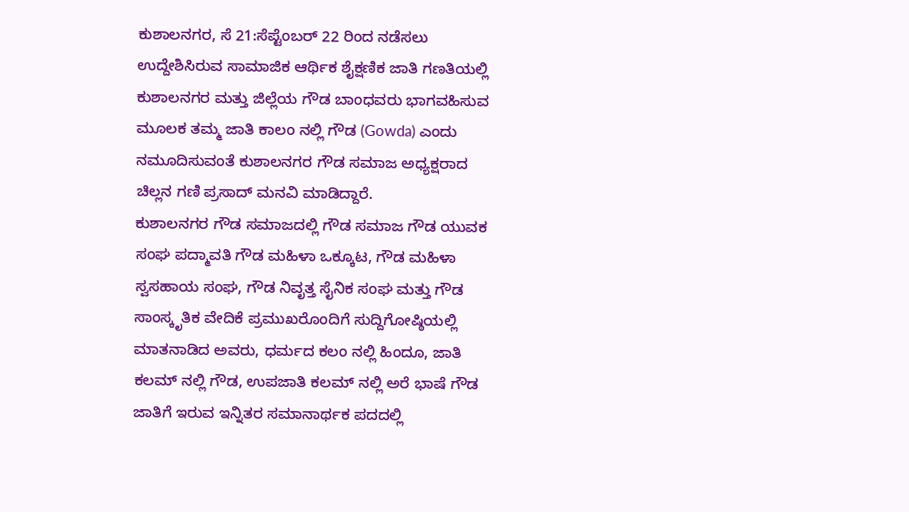ಕುಶಾಲನಗರ, ಸೆ 21:ಸೆಪ್ಟೆಂಬರ್ 22 ರಿಂದ ನಡೆಸಲು ಉದ್ದೇಶಿಸಿರುವ ಸಾಮಾಜಿಕ ಆರ್ಥಿಕ ಶೈಕ್ಷಣಿಕ ಜಾತಿ ಗಣತಿಯಲ್ಲಿ ಕುಶಾಲನಗರ ಮತ್ತು ಜಿಲ್ಲೆಯ ಗೌಡ ಬಾಂಧವರು ಭಾಗವಹಿಸುವ ಮೂಲಕ ತಮ್ಮ ಜಾತಿ ಕಾಲಂ ನಲ್ಲಿ ಗೌಡ (Gowda) ಎಂದು ನಮೂದಿಸುವಂತೆ ಕುಶಾಲನಗರ ಗೌಡ ಸಮಾಜ ಅಧ್ಯಕ್ಷರಾದ ಚಿಲ್ಲನ ಗಣಿ ಪ್ರಸಾದ್ ಮನವಿ ಮಾಡಿದ್ದಾರೆ.
ಕುಶಾಲನಗರ ಗೌಡ ಸಮಾಜದಲ್ಲಿ ಗೌಡ ಸಮಾಜ ಗೌಡ ಯುವಕ ಸಂಘ ಪದ್ಮಾವತಿ ಗೌಡ ಮಹಿಳಾ ಒಕ್ಕೂಟ, ಗೌಡ ಮಹಿಳಾ ಸ್ವಸಹಾಯ ಸಂಘ, ಗೌಡ ನಿವೃತ್ತ ಸೈನಿಕ ಸಂಘ ಮತ್ತು ಗೌಡ ಸಾಂಸ್ಕೃತಿಕ ವೇದಿಕೆ ಪ್ರಮುಖರೊಂದಿಗೆ ಸುದ್ದಿಗೋಷ್ಠಿಯಲ್ಲಿ ಮಾತನಾಡಿದ ಅವರು, ಧರ್ಮದ ಕಲಂ ನಲ್ಲಿ ಹಿಂದೂ, ಜಾತಿ ಕಲಮ್ ನಲ್ಲಿ ಗೌಡ, ಉಪಜಾತಿ ಕಲಮ್ ನಲ್ಲಿ ಅರೆ ಭಾಷೆ ಗೌಡ ಜಾತಿಗೆ ಇರುವ ಇನ್ನಿತರ ಸಮಾನಾರ್ಥಕ ಪದದಲ್ಲಿ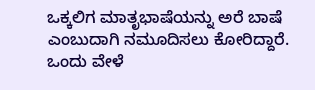ಒಕ್ಕಲಿಗ ಮಾತೃಭಾಷೆಯನ್ನು ಅರೆ ಬಾಷೆ ಎಂಬುದಾಗಿ ನಮೂದಿಸಲು ಕೋರಿದ್ದಾರೆ.
ಒಂದು ವೇಳೆ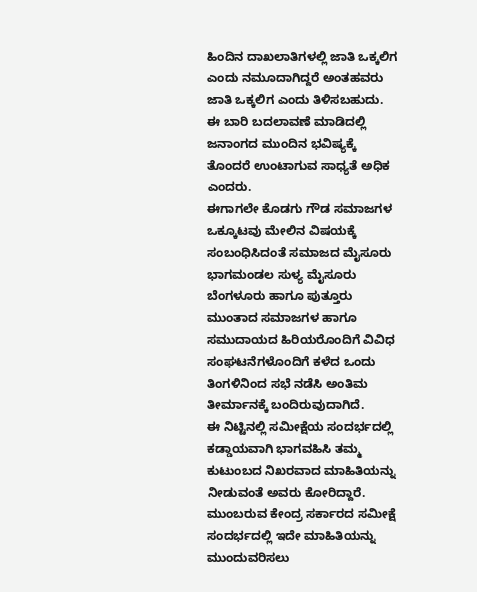ಹಿಂದಿನ ದಾಖಲಾತಿಗಳಲ್ಲಿ ಜಾತಿ ಒಕ್ಕಲಿಗ ಎಂದು ನಮೂದಾಗಿದ್ದರೆ ಅಂತಹವರು ಜಾತಿ ಒಕ್ಕಲಿಗ ಎಂದು ತಿಳಿಸಬಹುದು.
ಈ ಬಾರಿ ಬದಲಾವಣೆ ಮಾಡಿದಲ್ಲಿ ಜನಾಂಗದ ಮುಂದಿನ ಭವಿಷ್ಯಕ್ಕೆ ತೊಂದರೆ ಉಂಟಾಗುವ ಸಾಧ್ಯತೆ ಅಧಿಕ ಎಂದರು.
ಈಗಾಗಲೇ ಕೊಡಗು ಗೌಡ ಸಮಾಜಗಳ ಒಕ್ಕೂಟವು ಮೇಲಿನ ವಿಷಯಕ್ಕೆ ಸಂಬಂಧಿಸಿದಂತೆ ಸಮಾಜದ ಮೈಸೂರು ಭಾಗಮಂಡಲ ಸುಳ್ಯ ಮೈಸೂರು ಬೆಂಗಳೂರು ಹಾಗೂ ಪುತ್ತೂರು ಮುಂತಾದ ಸಮಾಜಗಳ ಹಾಗೂ ಸಮುದಾಯದ ಹಿರಿಯರೊಂದಿಗೆ ವಿವಿಧ ಸಂಘಟನೆಗಳೊಂದಿಗೆ ಕಳೆದ ಒಂದು ತಿಂಗಳಿನಿಂದ ಸಭೆ ನಡೆಸಿ ಅಂತಿಮ ತೀರ್ಮಾನಕ್ಕೆ ಬಂದಿರುವುದಾಗಿದೆ.
ಈ ನಿಟ್ಟಿನಲ್ಲಿ ಸಮೀಕ್ಷೆಯ ಸಂದರ್ಭದಲ್ಲಿ ಕಡ್ಡಾಯವಾಗಿ ಭಾಗವಹಿಸಿ ತಮ್ಮ ಕುಟುಂಬದ ನಿಖರವಾದ ಮಾಹಿತಿಯನ್ನು ನೀಡುವಂತೆ ಅವರು ಕೋರಿದ್ದಾರೆ.
ಮುಂಬರುವ ಕೇಂದ್ರ ಸರ್ಕಾರದ ಸಮೀಕ್ಷೆ ಸಂದರ್ಭದಲ್ಲಿ ಇದೇ ಮಾಹಿತಿಯನ್ನು ಮುಂದುವರಿಸಲು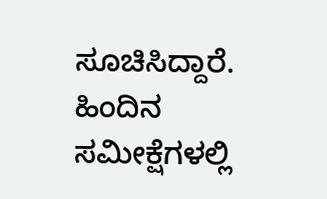ಸೂಚಿಸಿದ್ದಾರೆ.
ಹಿಂದಿನ ಸಮೀಕ್ಷೆಗಳಲ್ಲಿ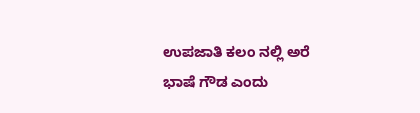ಉಪಜಾತಿ ಕಲಂ ನಲ್ಲಿ ಅರೆ ಭಾಷೆ ಗೌಡ ಎಂದು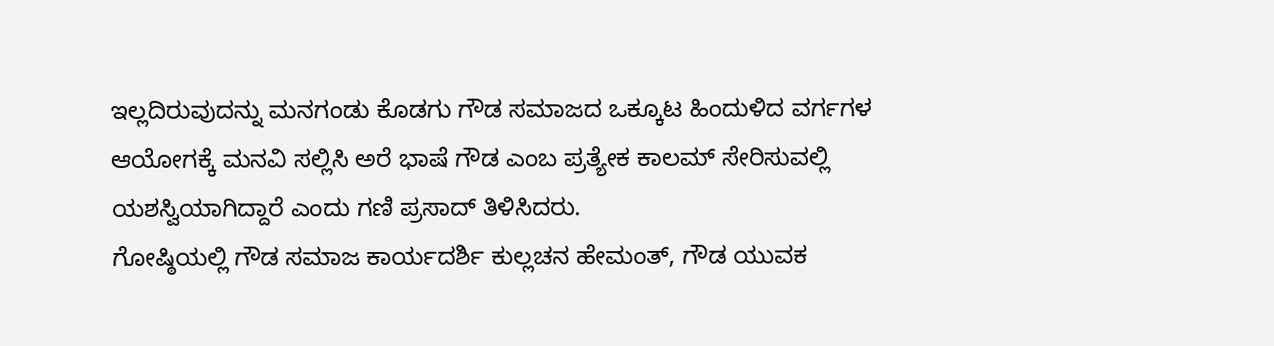ಇಲ್ಲದಿರುವುದನ್ನು ಮನಗಂಡು ಕೊಡಗು ಗೌಡ ಸಮಾಜದ ಒಕ್ಕೂಟ ಹಿಂದುಳಿದ ವರ್ಗಗಳ ಆಯೋಗಕ್ಕೆ ಮನವಿ ಸಲ್ಲಿಸಿ ಅರೆ ಭಾಷೆ ಗೌಡ ಎಂಬ ಪ್ರತ್ಯೇಕ ಕಾಲಮ್ ಸೇರಿಸುವಲ್ಲಿ ಯಶಸ್ವಿಯಾಗಿದ್ದಾರೆ ಎಂದು ಗಣಿ ಪ್ರಸಾದ್ ತಿಳಿಸಿದರು.
ಗೋಷ್ಠಿಯಲ್ಲಿ ಗೌಡ ಸಮಾಜ ಕಾರ್ಯದರ್ಶಿ ಕುಲ್ಲಚನ ಹೇಮಂತ್, ಗೌಡ ಯುವಕ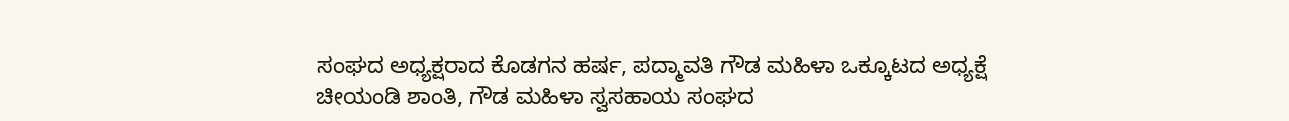ಸಂಘದ ಅಧ್ಯಕ್ಷರಾದ ಕೊಡಗನ ಹರ್ಷ, ಪದ್ಮಾವತಿ ಗೌಡ ಮಹಿಳಾ ಒಕ್ಕೂಟದ ಅಧ್ಯಕ್ಷೆ ಚೀಯಂಡಿ ಶಾಂತಿ, ಗೌಡ ಮಹಿಳಾ ಸ್ವಸಹಾಯ ಸಂಘದ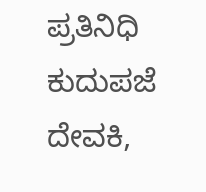ಪ್ರತಿನಿಧಿ ಕುದುಪಜೆ ದೇವಕಿ,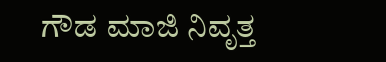ಗೌಡ ಮಾಜಿ ನಿವೃತ್ತ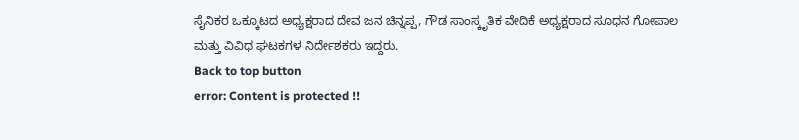ಸೈನಿಕರ ಒಕ್ಕೂಟದ ಅಧ್ಯಕ್ಷರಾದ ದೇವ ಜನ ಚಿನ್ನಪ್ಪ, ಗೌಡ ಸಾಂಸ್ಕೃತಿಕ ವೇದಿಕೆ ಅಧ್ಯಕ್ಷರಾದ ಸೂಧನ ಗೋಪಾಲ ಮತ್ತು ವಿವಿಧ ಘಟಕಗಳ ನಿರ್ದೇಶಕರು ಇದ್ದರು.
Back to top button
error: Content is protected !!